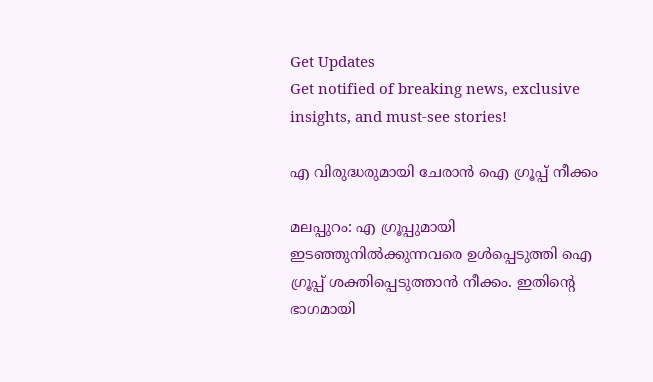Get Updates
Get notified of breaking news, exclusive insights, and must-see stories!

എ വിരുദ്ധരുമായി ചേരാന്‍ ഐ ഗ്രൂപ്പ് നീക്കം

മലപ്പുറം: എ ഗ്രൂപ്പുമായി ഇടഞ്ഞുനില്‍ക്കുന്നവരെ ഉള്‍പ്പെടുത്തി ഐ ഗ്രൂപ്പ് ശക്തിപ്പെടുത്താന്‍ നീക്കം. ഇതിന്റെ ഭാഗമായി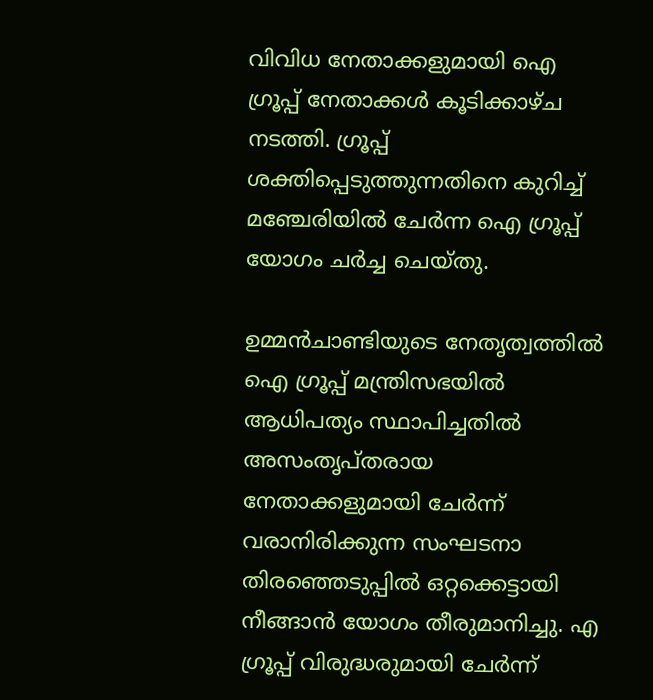വിവിധ നേതാക്കളുമായി ഐ ഗ്രൂപ്പ് നേതാക്കള്‍ കൂടിക്കാഴ്ച നടത്തി. ഗ്രൂപ്പ് ശക്തിപ്പെടുത്തുന്നതിനെ കുറിച്ച് മഞ്ചേരിയില്‍ ചേര്‍ന്ന ഐ ഗ്രൂപ്പ് യോഗം ചര്‍ച്ച ചെയ്തു.

ഉമ്മന്‍ചാണ്ടിയുടെ നേതൃത്വത്തില്‍ ഐ ഗ്രൂപ്പ് മന്ത്രിസഭയില്‍ ആധിപത്യം സ്ഥാപിച്ചതില്‍ അസംതൃപ്തരായ നേതാക്കളുമായി ചേര്‍ന്ന് വരാനിരിക്കുന്ന സംഘടനാ തിരഞ്ഞെടുപ്പില്‍ ഒറ്റക്കെട്ടായി നീങ്ങാന്‍ യോഗം തീരുമാനിച്ചു. എ ഗ്രൂപ്പ് വിരുദ്ധരുമായി ചേര്‍ന്ന്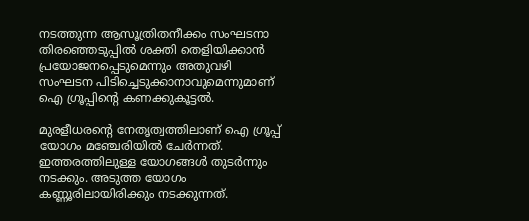നടത്തുന്ന ആസൂത്രിതനീക്കം സംഘടനാ തിരഞ്ഞെടുപ്പില്‍ ശക്തി തെളിയിക്കാന്‍ പ്രയോജനപ്പെടുമെന്നും അതുവഴി സംഘടന പിടിച്ചെടുക്കാനാവുമെന്നുമാണ് ഐ ഗ്രൂപ്പിന്റെ കണക്കുകൂട്ടല്‍.

മുരളീധരന്റെ നേതൃത്വത്തിലാണ് ഐ ഗ്രൂപ്പ് യോഗം മഞ്ചേരിയില്‍ ചേര്‍ന്നത്. ഇത്തരത്തിലുള്ള യോഗങ്ങള്‍ തുടര്‍ന്നും നടക്കും. അടുത്ത യോഗം കണ്ണൂരിലായിരിക്കും നടക്കുന്നത്.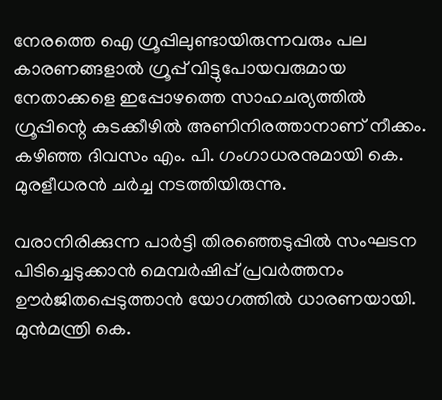നേരത്തെ ഐ ഗ്രൂപ്പിലുണ്ടായിരുന്നവരും പല കാരണങ്ങളാല്‍ ഗ്രൂപ്പ് വിട്ടുപോയവരുമായ നേതാക്കളെ ഇപ്പോഴത്തെ സാഹചര്യത്തില്‍ ഗ്രൂപ്പിന്റെ കുടക്കീഴില്‍ അണിനിരത്താനാണ് നീക്കം. കഴിഞ്ഞ ദിവസം എം. പി. ഗംഗാധരനുമായി കെ. മുരളീധരന്‍ ചര്‍ച്ച നടത്തിയിരുന്നു.

വരാനിരിക്കുന്ന പാര്‍ട്ടി തിരഞ്ഞെടുപ്പില്‍ സംഘടന പിടിച്ചെടുക്കാന്‍ മെമ്പര്‍ഷിപ്പ് പ്രവര്‍ത്തനം ഊര്‍ജിതപ്പെടുത്താന്‍ യോഗത്തില്‍ ധാരണയായി. മുന്‍മന്ത്രി കെ.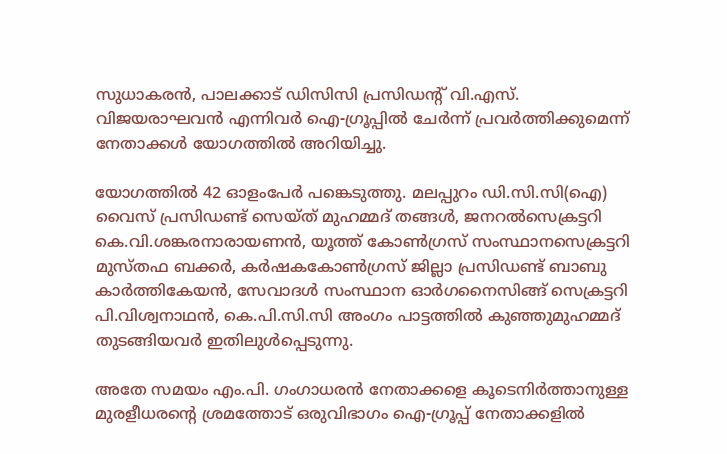സുധാകരന്‍, പാലക്കാട് ഡിസിസി പ്രസിഡന്റ് വി.എസ്. വിജയരാഘവന്‍ എന്നിവര്‍ ഐ-ഗ്രൂപ്പില്‍ ചേര്‍ന്ന് പ്രവര്‍ത്തിക്കുമെന്ന് നേതാക്കള്‍ യോഗത്തില്‍ അറിയിച്ചു.

യോഗത്തില്‍ 42 ഓളംപേര്‍ പങ്കെടുത്തു. മലപ്പുറം ഡി.സി.സി(ഐ) വൈസ് പ്രസിഡണ്ട് സെയ്ത് മുഹമ്മദ് തങ്ങള്‍, ജനറല്‍സെക്രട്ടറി കെ.വി.ശങ്കരനാരായണന്‍, യൂത്ത് കോണ്‍ഗ്രസ് സംസ്ഥാനസെക്രട്ടറി മുസ്തഫ ബക്കര്‍, കര്‍ഷകകോണ്‍ഗ്രസ് ജില്ലാ പ്രസിഡണ്ട് ബാബു കാര്‍ത്തികേയന്‍, സേവാദള്‍ സംസ്ഥാന ഓര്‍ഗനൈസിങ്ങ് സെക്രട്ടറി പി.വിശ്വനാഥന്‍, കെ.പി.സി.സി അംഗം പാട്ടത്തില്‍ കുഞ്ഞുമുഹമ്മദ് തുടങ്ങിയവര്‍ ഇതിലുള്‍പ്പെടുന്നു.

അതേ സമയം എം.പി. ഗംഗാധരന്‍ നേതാക്കളെ കൂടെനിര്‍ത്താനുള്ള മുരളീധരന്റെ ശ്രമത്തോട് ഒരുവിഭാഗം ഐ-ഗ്രൂപ്പ് നേതാക്കളില്‍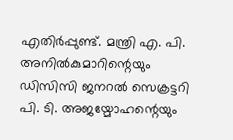എതിര്‍പ്പുണ്ട്. മന്ത്രി എ. പി. അനില്‍കുമാറിന്റെയും ഡിസിസി ജനറല്‍ സെക്രട്ടറി പി. ടി. അജയ്മോഹന്റെയും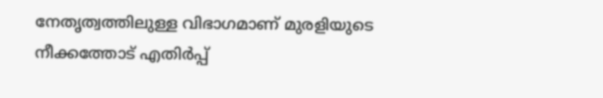നേതൃത്വത്തിലുള്ള വിഭാഗമാണ് മുരളിയുടെ നീക്കത്തോട് എതിര്‍പ്പ്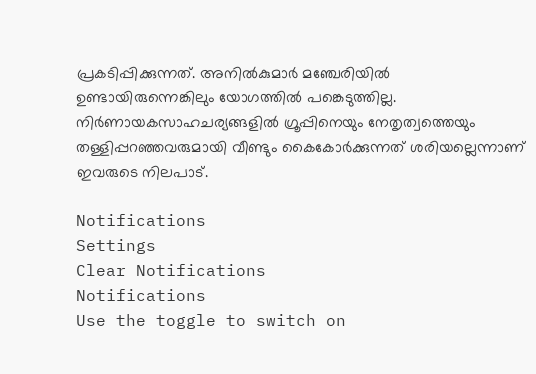പ്രകടിപ്പിക്കുന്നത്. അനില്‍കുമാര്‍ മഞ്ചേരിയില്‍ ഉണ്ടായിരുന്നെങ്കിലും യോഗത്തില്‍ പങ്കെടുത്തില്ല. നിര്‍ണായകസാഹചര്യങ്ങളില്‍ ഗ്രൂപ്പിനെയും നേതൃത്വത്തെയും തള്ളിപ്പറഞ്ഞവരുമായി വീണ്ടും കൈകോര്‍ക്കുന്നത് ശരിയല്ലെന്നാണ് ഇവരുടെ നിലപാട്.

Notifications
Settings
Clear Notifications
Notifications
Use the toggle to switch on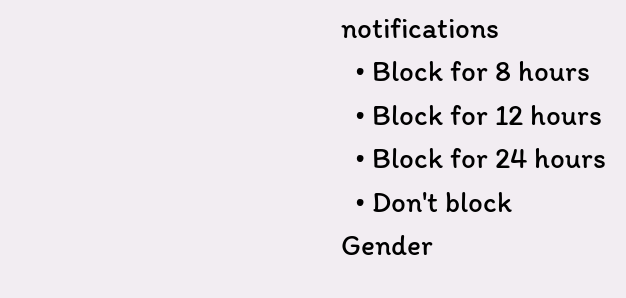notifications
  • Block for 8 hours
  • Block for 12 hours
  • Block for 24 hours
  • Don't block
Gender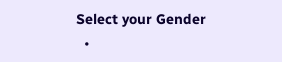Select your Gender
  •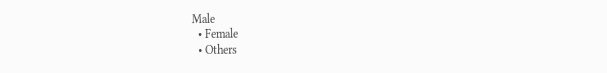Male
  • Female
  • Others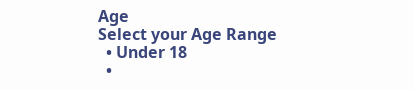Age
Select your Age Range
  • Under 18
  •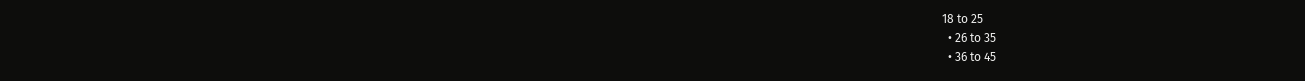18 to 25
  • 26 to 35
  • 36 to 45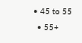• 45 to 55
  • 55+